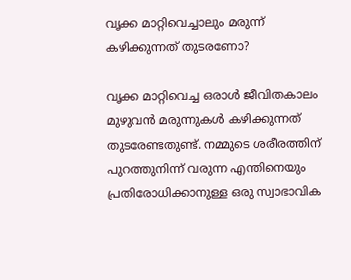വൃക്ക മാറ്റിവെച്ചാലും മരുന്ന് കഴിക്കുന്നത് തുടരണോ?

വൃക്ക മാറ്റിവെച്ച ഒരാൾ ജീവിതകാലം മുഴുവൻ മരുന്നുകൾ കഴിക്കുന്നത് തുടരേണ്ടതുണ്ട്. നമ്മുടെ ശരീരത്തിന് പുറത്തുനിന്ന് വരുന്ന എന്തിനെയും പ്രതിരോധിക്കാനുള്ള ഒരു സ്വാഭാവിക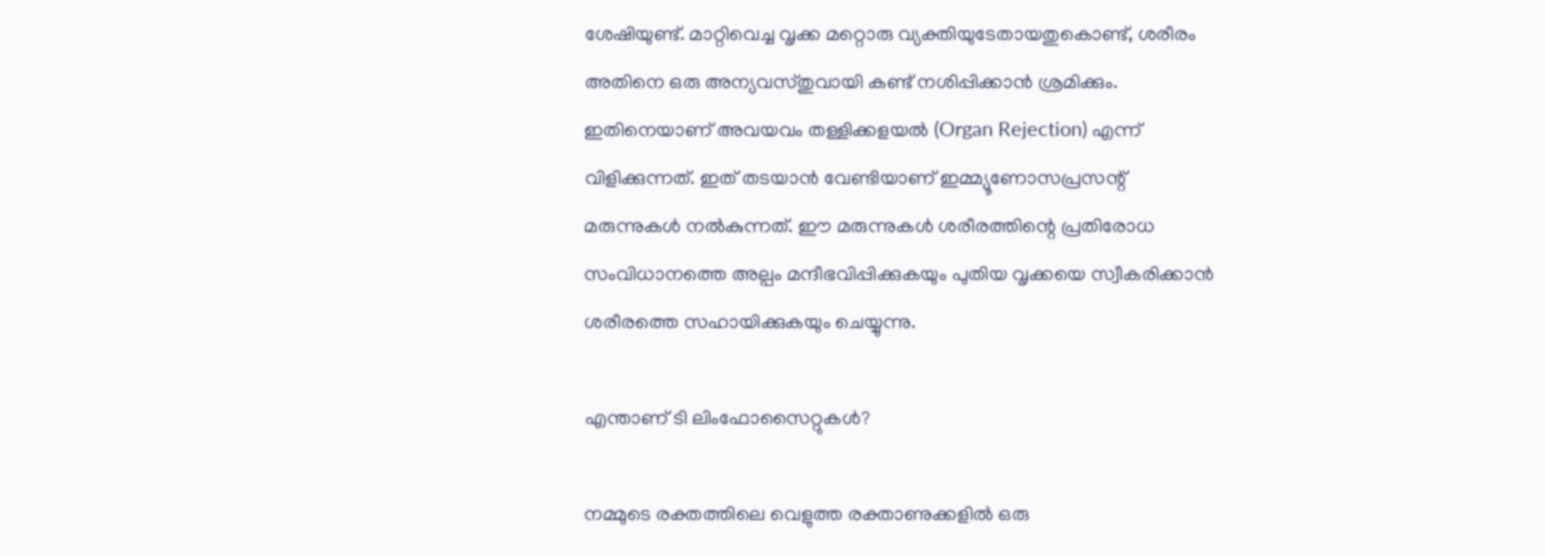ശേഷിയുണ്ട്. മാറ്റിവെച്ച വൃക്ക മറ്റൊരു വ്യക്തിയുടേതായതുകൊണ്ട്, ശരീരം അതിനെ ഒരു അന്യവസ്തുവായി കണ്ട് നശിപ്പിക്കാൻ ശ്രമിക്കും. ഇതിനെയാണ് അവയവം തള്ളിക്കളയൽ (Organ Rejection) എന്ന് വിളിക്കുന്നത്. ഇത് തടയാൻ വേണ്ടിയാണ് ഇമ്മ്യൂണോസപ്രസന്റ് മരുന്നുകൾ നൽകുന്നത്. ഈ മരുന്നുകൾ ശരീരത്തിന്റെ പ്രതിരോധ സംവിധാനത്തെ അല്പം മന്ദീഭവിപ്പിക്കുകയും പുതിയ വൃക്കയെ സ്വീകരിക്കാൻ ശരീരത്തെ സഹായിക്കുകയും ചെയ്യുന്നു.

എന്താണ് ടി ലിംഫോസൈറ്റുകൾ?

നമ്മുടെ രക്തത്തിലെ വെളുത്ത രക്താണുക്കളിൽ ഒരു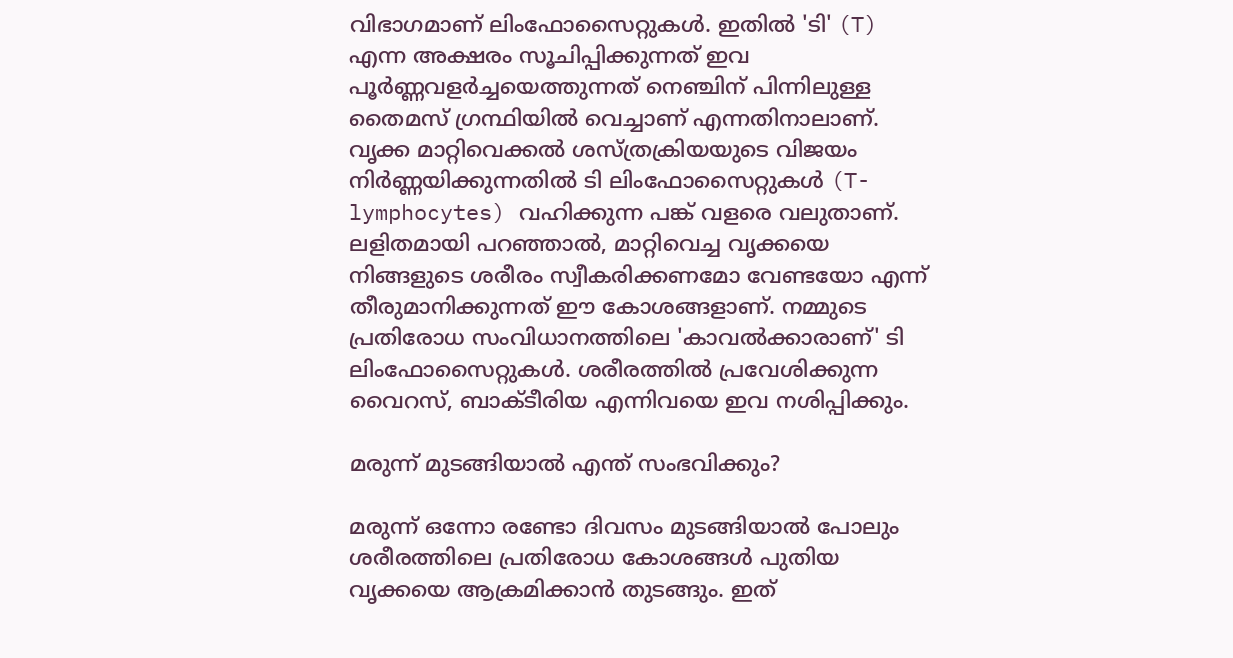വിഭാഗമാണ് ലിംഫോസൈറ്റുകൾ. ഇതിൽ 'ടി' (T) എന്ന അക്ഷരം സൂചിപ്പിക്കുന്നത് ഇവ പൂർണ്ണവളർച്ചയെത്തുന്നത് നെഞ്ചിന് പിന്നിലുള്ള തൈമസ് ഗ്രന്ഥിയിൽ വെച്ചാണ് എന്നതിനാലാണ്. വൃക്ക മാറ്റിവെക്കൽ ശസ്ത്രക്രിയയുടെ വിജയം നിർണ്ണയിക്കുന്നതിൽ ടി ലിംഫോസൈറ്റുകൾ (T-lymphocytes) വഹിക്കുന്ന പങ്ക് വളരെ വലുതാണ്. ലളിതമായി പറഞ്ഞാൽ, മാറ്റിവെച്ച വൃക്കയെ നിങ്ങളുടെ ശരീരം സ്വീകരിക്കണമോ വേണ്ടയോ എന്ന് തീരുമാനിക്കുന്നത് ഈ കോശങ്ങളാണ്. നമ്മുടെ പ്രതിരോധ സംവിധാനത്തിലെ 'കാവൽക്കാരാണ്' ടി ലിംഫോസൈറ്റുകൾ. ശരീരത്തിൽ പ്രവേശിക്കുന്ന വൈറസ്, ബാക്ടീരിയ എന്നിവയെ ഇവ നശിപ്പിക്കും.

മരുന്ന് മുടങ്ങിയാൽ എന്ത് സംഭവിക്കും?

മരുന്ന് ഒന്നോ രണ്ടോ ദിവസം മുടങ്ങിയാൽ പോലും ശരീരത്തിലെ പ്രതിരോധ കോശങ്ങൾ പുതിയ വൃക്കയെ ആക്രമിക്കാൻ തുടങ്ങും. ഇത്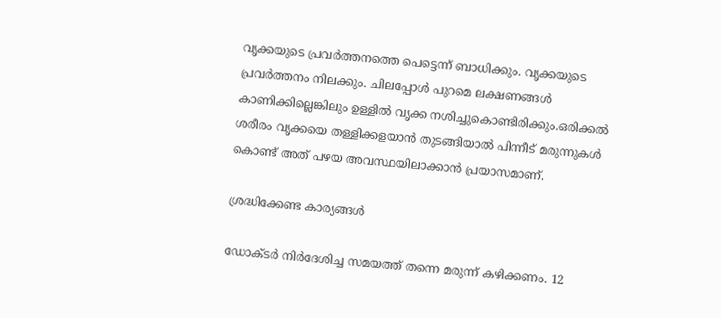വൃക്കയുടെ പ്രവർത്തനത്തെ പെട്ടെന്ന് ബാധിക്കും. വൃക്കയുടെ പ്രവർത്തനം നിലക്കും. ചിലപ്പോൾ പുറമെ ലക്ഷണങ്ങൾ കാണിക്കില്ലെങ്കിലും ഉള്ളിൽ വൃക്ക നശിച്ചുകൊണ്ടിരിക്കും.ഒരിക്കൽ ശരീരം വൃക്കയെ തള്ളിക്കളയാൻ തുടങ്ങിയാൽ പിന്നീട് മരുന്നുകൾ കൊണ്ട് അത് പഴയ അവസ്ഥയിലാക്കാൻ പ്രയാസമാണ്.

ശ്രദ്ധിക്കേണ്ട കാര്യങ്ങൾ

ഡോക്ടർ നിർദേശിച്ച സമയത്ത് തന്നെ മരുന്ന് കഴിക്കണം. 12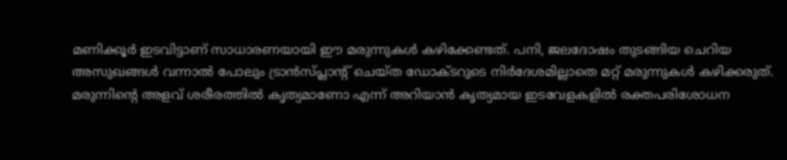മണിക്കൂർ ഇടവിട്ടാണ് സാധാരണയായി ഈ മരുന്നുകൾ കഴിക്കേണ്ടത്. പനി, ജലദോഷം തുടങ്ങിയ ചെറിയ അസുഖങ്ങൾ വന്നാൽ പോലും ട്രാൻസ്പ്ലാന്റ് ചെയ്ത ഡോക്ടറുടെ നിർദേശമില്ലാതെ മറ്റ് മരുന്നുകൾ കഴിക്കരുത്. മരുന്നിന്റെ അളവ് ശരീരത്തിൽ കൃത്യമാണോ എന്ന് അറിയാൻ കൃത്യമായ ഇടവേളകളിൽ രക്തപരിശോധന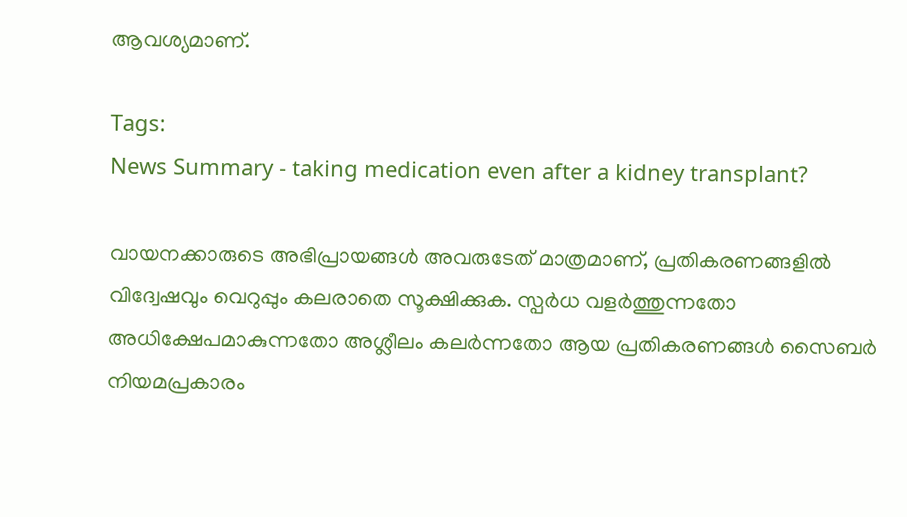ആവശ്യമാണ്.

Tags:
News Summary - taking medication even after a kidney transplant?

വായനക്കാരുടെ അഭിപ്രായങ്ങള്‍ അവരുടേത് മാത്രമാണ്, പ്രതികരണങ്ങളിൽ വിദ്വേഷവും വെറുപ്പും കലരാതെ സൂക്ഷിക്കുക. സ്പർധ വളർത്തുന്നതോ അധിക്ഷേപമാകുന്നതോ അശ്ലീലം കലർന്നതോ ആയ പ്രതികരണങ്ങൾ സൈബർ നിയമപ്രകാരം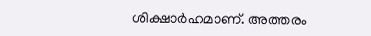ശിക്ഷാർഹമാണ്. അത്തരം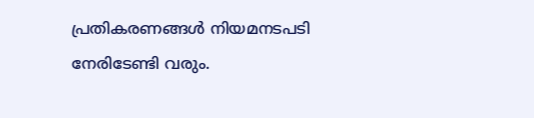പ്രതികരണങ്ങൾ നിയമനടപടി നേരിടേണ്ടി വരും.